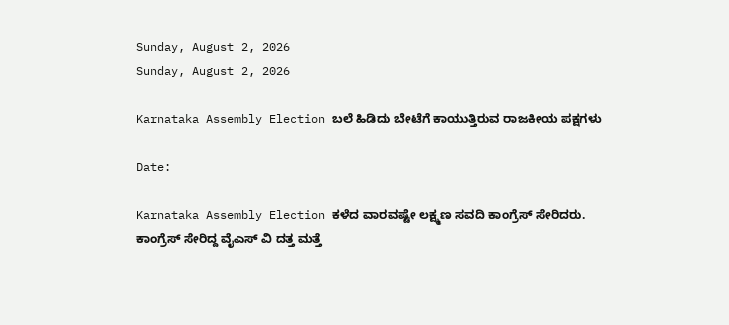Sunday, August 2, 2026
Sunday, August 2, 2026

Karnataka Assembly Election ಬಲೆ ಹಿಡಿದು ಬೇಟೆಗೆ ಕಾಯುತ್ತಿರುವ ರಾಜಕೀಯ ಪಕ್ಷಗಳು

Date:

Karnataka Assembly Election ಕಳೆದ ವಾರವಷ್ಟೇ ಲಕ್ಷ್ಮಣ ಸವದಿ ಕಾಂಗ್ರೆಸ್ ಸೇರಿದರು.
ಕಾಂಗ್ರೆಸ್ ಸೇರಿದ್ದ ವೈಎಸ್ ವಿ ದತ್ತ ಮತ್ತೆ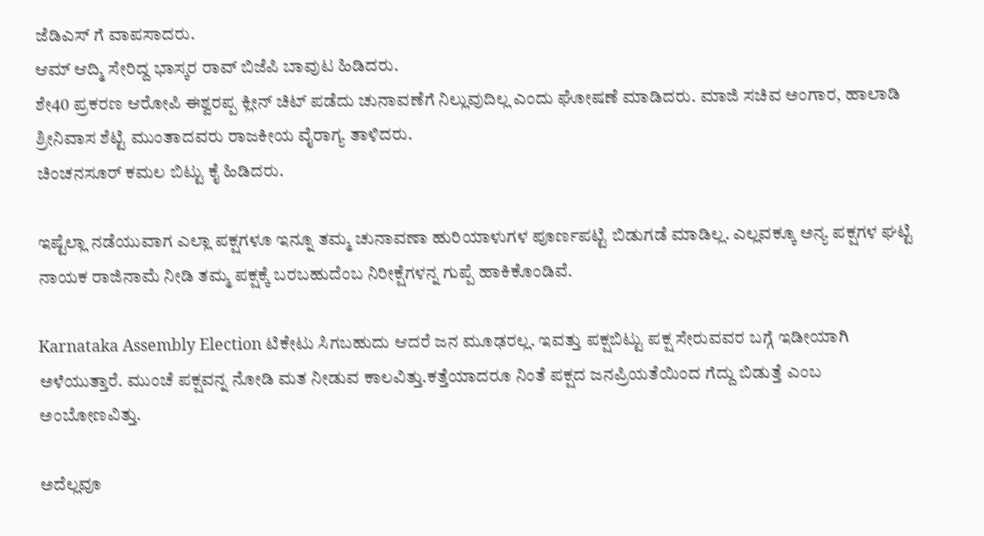ಜೆಡಿಎಸ್ ಗೆ ವಾಪಸಾದರು.
ಆಮ್ ಆದ್ಮಿ ಸೇರಿದ್ದ ಭಾಸ್ಕರ ರಾವ್ ಬಿಜೆಪಿ ಬಾವುಟ ಹಿಡಿದರು.
ಶೇ40 ಪ್ರಕರಣ ಆರೋಪಿ ಈಶ್ವರಪ್ಪ ಕ್ಲೀನ್ ಚಿಟ್ ಪಡೆದು ಚುನಾವಣೆಗೆ ನಿಲ್ಲುವುದಿಲ್ಲ ಎಂದು ಘೋಷಣೆ ಮಾಡಿದರು. ಮಾಜಿ ಸಚಿವ ಅಂಗಾರ, ಹಾಲಾಡಿ ಶ್ರೀನಿವಾಸ ಶೆಟ್ಟಿ ಮುಂತಾದವರು ರಾಜಕೀಯ ವೈರಾಗ್ಯ ತಾಳಿದರು.
ಚಿಂಚನಸೂರ್ ಕಮಲ ಬಿಟ್ಟು ಕೈ ಹಿಡಿದರು.

ಇಷ್ಟೆಲ್ಲಾ ನಡೆಯುವಾಗ ಎಲ್ಲಾ ಪಕ್ಷಗಳೂ ಇನ್ನೂ ತಮ್ಮ ಚುನಾವಣಾ ಹುರಿಯಾಳುಗಳ ಪೂರ್ಣಪಟ್ಟಿ ಬಿಡುಗಡೆ ಮಾಡಿಲ್ಲ. ಎಲ್ಲವಕ್ಕೂ ಅನ್ಯ ಪಕ್ಷಗಳ ಘಟ್ಟಿ ನಾಯಕ ರಾಜಿನಾಮೆ ನೀಡಿ ತಮ್ಮ ಪಕ್ಷಕ್ಕೆ ಬರಬಹುದೆಂಬ ನಿರೀಕ್ಷೆಗಳನ್ನ ಗುಪ್ಪೆ ಹಾಕಿಕೊಂಡಿವೆ.

Karnataka Assembly Election ಟಿಕೇಟು ಸಿಗಬಹುದು ಆದರೆ ಜನ ಮೂಢರಲ್ಲ. ಇವತ್ತು ಪಕ್ಷಬಿಟ್ಟು ಪಕ್ಷ ಸೇರುವವರ ಬಗ್ಗೆ ಇಡೀಯಾಗಿ ಅಳೆಯುತ್ತಾರೆ. ಮುಂಚೆ ಪಕ್ಷವನ್ನ ನೋಡಿ ಮತ ನೀಡುವ ಕಾಲವಿತ್ತು.ಕತ್ತೆಯಾದರೂ ನಿಂತೆ ಪಕ್ಷದ ಜನಪ್ರಿಯತೆಯಿಂದ ಗೆದ್ದು ಬಿಡುತ್ತೆ ಎಂಬ ಅಂಬೋಣವಿತ್ತು.

ಅದೆಲ್ಲವೂ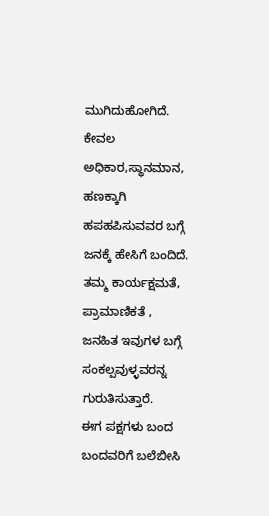ಮುಗಿದುಹೋಗಿದೆ. ಕೇವಲ ಅಧಿಕಾರ,ಸ್ಥಾನಮಾನ, ಹಣಕ್ಕಾಗಿ ಹಪಹಪಿಸುವವರ ಬಗ್ಗೆ ಜನಕ್ಕೆ ಹೇಸಿಗೆ ಬಂದಿದೆ. ತಮ್ಮ ಕಾರ್ಯಕ್ಷಮತೆ, ಪ್ರಾಮಾಣಿಕತೆ ,
ಜನಹಿತ ಇವುಗಳ ಬಗ್ಗೆ ಸಂಕಲ್ಪವುಳ್ಳವರನ್ನ ಗುರುತಿಸುತ್ತಾರೆ.
ಈಗ ಪಕ್ಷಗಳು ಬಂದ ಬಂದವರಿಗೆ ಬಲೆಬೀಸಿ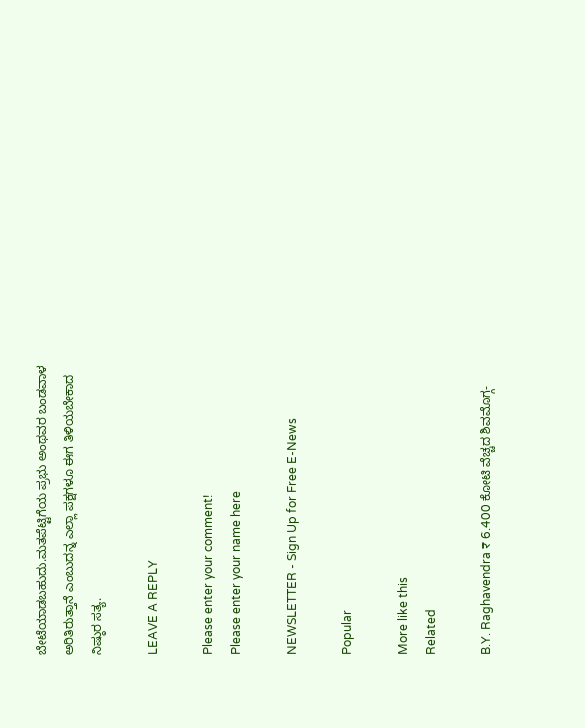ಬೇಟೆಯಾಡಬಹುದು.ಮತಪೆಟ್ಟಿಗೆಯ ಪ್ರಭು ಅಂಥವರ ಬಂಡವಾಳ ಅರಿತಿರುತ್ತಾನೆ ಎಂಬುದನ್ನ ಎಲ್ಲಾ ಪಕ್ಷಗಳೂ ಈಗ ತಿಳಿಯಬೇಕಾದ ನಿಷ್ಠುರ ಸತ್ಯ.

LEAVE A REPLY

Please enter your comment!
Please enter your name here

NEWSLETTER - Sign Up for Free E-News

Popular

More like this
Related

B.Y. Raghavendra ₹ 6.400 ಕೋಟಿ ವೆಚ್ಚದ ಶಿವಮೊಗ್ಗ-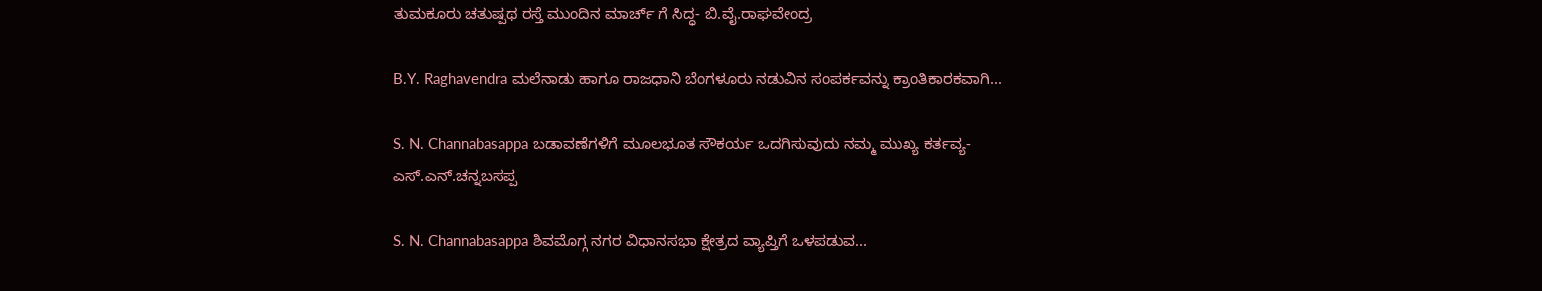ತುಮಕೂರು ಚತುಷ್ಪಥ ರಸ್ತೆ ಮುಂದಿನ ಮಾರ್ಚ್ ಗೆ ಸಿದ್ಧ- ಬಿ.ವೈ.ರಾಘವೇಂದ್ರ

B.Y. Raghavendra ಮಲೆನಾಡು ಹಾಗೂ ರಾಜಧಾನಿ ಬೆಂಗಳೂರು ನಡುವಿನ ಸಂಪರ್ಕವನ್ನು ಕ್ರಾಂತಿಕಾರಕವಾಗಿ...

S. N. Channabasappa ಬಡಾವಣೆಗಳಿಗೆ ಮೂಲಭೂತ ಸೌಕರ್ಯ ಒದಗಿಸುವುದು ನಮ್ಮ ಮುಖ್ಯ ಕರ್ತವ್ಯ- ಎಸ್.ಎನ್.ಚನ್ನಬಸಪ್ಪ

S. N. Channabasappa ಶಿವಮೊಗ್ಗ ನಗರ ವಿಧಾನಸಭಾ ಕ್ಷೇತ್ರದ ವ್ಯಾಪ್ತಿಗೆ ಒಳಪಡುವ...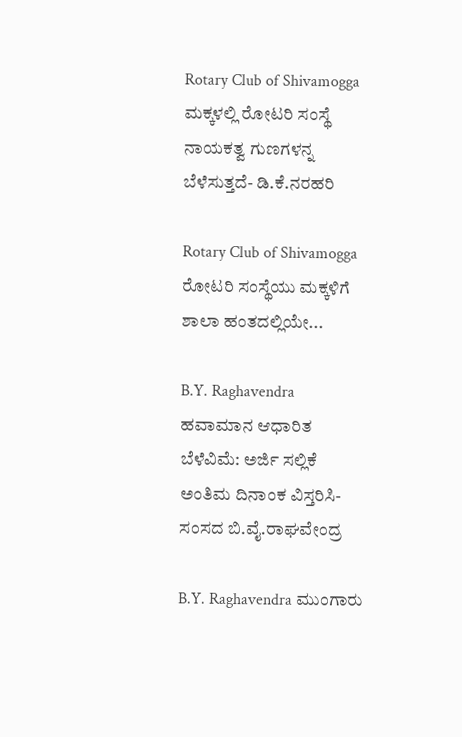Rotary Club of Shivamogga ಮಕ್ಕಳಲ್ಲಿ ರೋಟರಿ ಸಂಸ್ಥೆ ನಾಯಕತ್ವ ಗುಣಗಳನ್ನ ಬೆಳೆಸುತ್ತದೆ- ಡಿ.ಕೆ.ನರಹರಿ

Rotary Club of Shivamogga ರೋಟರಿ ಸಂಸ್ಥೆಯು ಮಕ್ಕಳಿಗೆ ಶಾಲಾ ಹಂತದಲ್ಲಿಯೇ...

B.Y. Raghavendra ಹವಾಮಾನ ಆಧಾರಿತ ಬೆಳೆವಿಮೆ: ಅರ್ಜಿ ಸಲ್ಲಿಕೆ ಅಂತಿಮ ದಿನಾಂಕ ವಿಸ್ತರಿಸಿ- ಸಂಸದ ಬಿ.ವೈ‌.ರಾಘವೇಂದ್ರ

B.Y. Raghavendra ಮುಂಗಾರು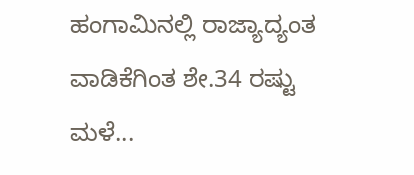ಹಂಗಾಮಿನಲ್ಲಿ ರಾಜ್ಯಾದ್ಯಂತ ವಾಡಿಕೆಗಿಂತ ಶೇ.34 ರಷ್ಟು ಮಳೆ...